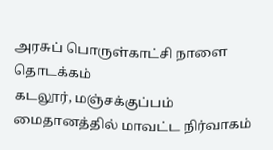அரசுப் பொருள்காட்சி நாளை தொடக்கம்
கடலூர், மஞ்சக்குப்பம் மைதானத்தில் மாவட்ட நிர்வாகம்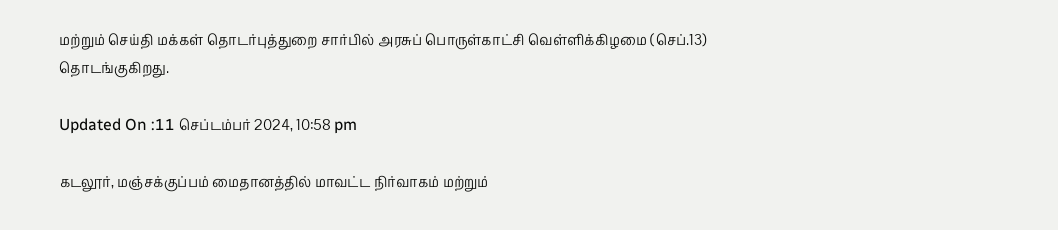மற்றும் செய்தி மக்கள் தொடர்புத்துறை சார்பில் அரசுப் பொருள்காட்சி வெள்ளிக்கிழமை (செப்.13) தொடங்குகிறது.

Updated On :11 செப்டம்பர் 2024, 10:58 pm

கடலூர், மஞ்சக்குப்பம் மைதானத்தில் மாவட்ட நிர்வாகம் மற்றும்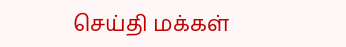செய்தி மக்கள்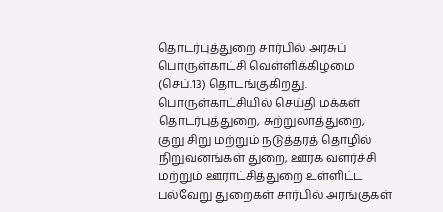தொடர்புத்துறை சார்பில் அரசுப் பொருள்காட்சி வெள்ளிக்கிழமை (செப்.13) தொடங்குகிறது.
பொருள்காட்சியில் செய்தி மக்கள் தொடர்புத்துறை, சுற்றுலாத்துறை, குறு சிறு மற்றும் நடுத்தரத் தொழில் நிறுவனங்கள் துறை, ஊரக வளர்ச்சி மற்றும் ஊராட்சித்துறை உள்ளிட்ட பல்வேறு துறைகள் சார்பில் அரங்குகள்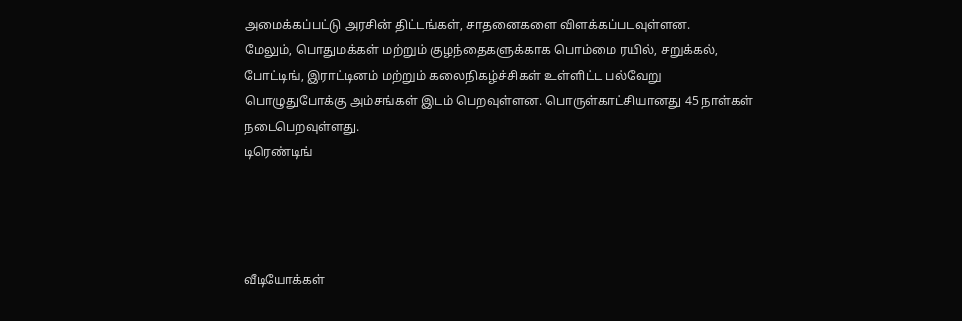அமைக்கப்பட்டு அரசின் திட்டங்கள், சாதனைகளை விளக்கப்படவுள்ளன.
மேலும், பொதுமக்கள் மற்றும் குழந்தைகளுக்காக பொம்மை ரயில், சறுக்கல், போட்டிங், இராட்டினம் மற்றும் கலைநிகழ்ச்சிகள் உள்ளிட்ட பல்வேறு பொழுதுபோக்கு அம்சங்கள் இடம் பெறவுள்ளன. பொருள்காட்சியானது 45 நாள்கள் நடைபெறவுள்ளது.
டிரெண்டிங்




வீடியோக்கள்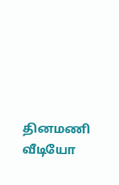தினமணி வீடியோ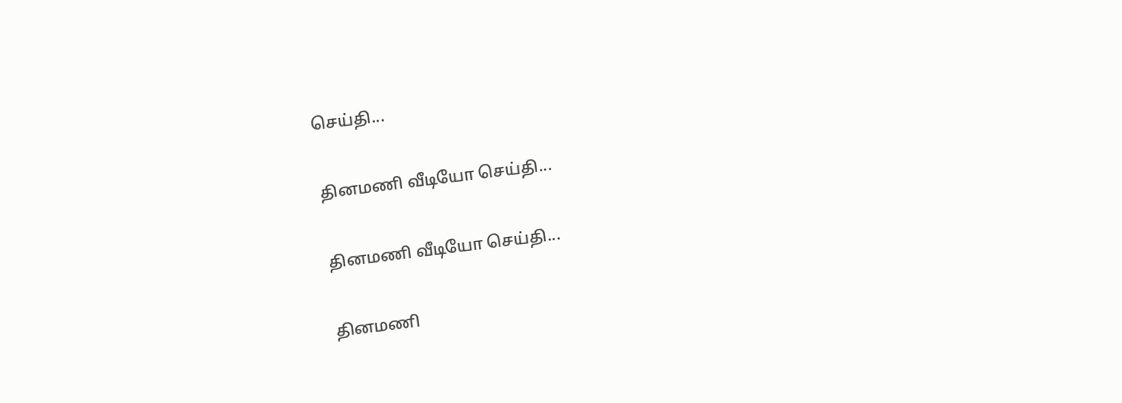செய்தி...

தினமணி வீடியோ செய்தி...

தினமணி வீடியோ செய்தி...

தினமணி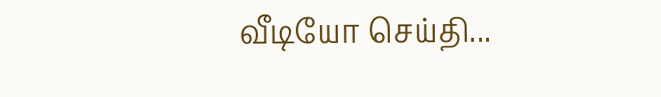வீடியோ செய்தி...